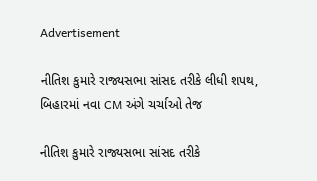Advertisement

નીતિશ કુમારે રાજ્યસભા સાંસદ તરીકે લીધી શપથ, બિહારમાં નવા CM અંગે ચર્ચાઓ તેજ

નીતિશ કુમારે રાજ્યસભા સાંસદ તરીકે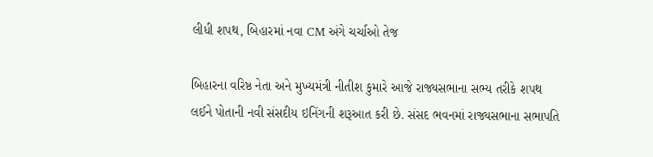લીધી શપથ, બિહારમાં નવા CM અંગે ચર્ચાઓ તેજ

બિહારના વરિષ્ઠ નેતા અને મુખ્યમંત્રી નીતીશ કુમારે આજે રાજ્યસભાના સભ્ય તરીકે શપથ લઈને પોતાની નવી સંસદીય ઇનિંગની શરૂઆત કરી છે. સંસદ ભવનમાં રાજ્યસભાના સભાપતિ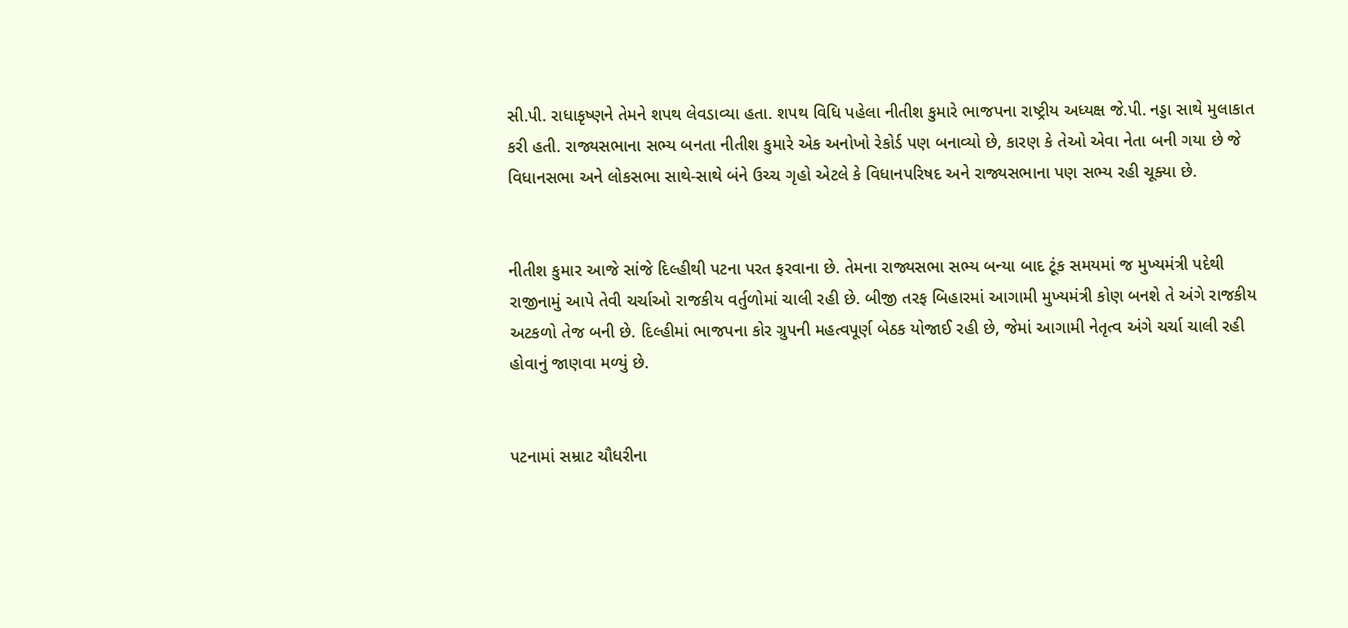સી.પી. રાધાકૃષ્ણને તેમને શપથ લેવડાવ્યા હતા. શપથ વિધિ પહેલા નીતીશ કુમારે ભાજપના રાષ્ટ્રીય અધ્યક્ષ જે.પી. નડ્ડા સાથે મુલાકાત કરી હતી. રાજ્યસભાના સભ્ય બનતા નીતીશ કુમારે એક અનોખો રેકોર્ડ પણ બનાવ્યો છે, કારણ કે તેઓ એવા નેતા બની ગયા છે જે વિધાનસભા અને લોકસભા સાથે-સાથે બંને ઉચ્ચ ગૃહો એટલે કે વિધાનપરિષદ અને રાજ્યસભાના પણ સભ્ય રહી ચૂક્યા છે.


નીતીશ કુમાર આજે સાંજે દિલ્હીથી પટના પરત ફરવાના છે. તેમના રાજ્યસભા સભ્ય બન્યા બાદ ટૂંક સમયમાં જ મુખ્યમંત્રી પદેથી રાજીનામું આપે તેવી ચર્ચાઓ રાજકીય વર્તુળોમાં ચાલી રહી છે. બીજી તરફ બિહારમાં આગામી મુખ્યમંત્રી કોણ બનશે તે અંગે રાજકીય અટકળો તેજ બની છે. દિલ્હીમાં ભાજપના કોર ગ્રુપની મહત્વપૂર્ણ બેઠક યોજાઈ રહી છે, જેમાં આગામી નેતૃત્વ અંગે ચર્ચા ચાલી રહી હોવાનું જાણવા મળ્યું છે.


પટનામાં સમ્રાટ ચૌધરીના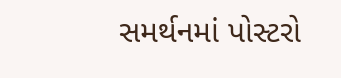સમર્થનમાં પોસ્ટરો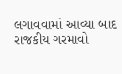લગાવવામાં આવ્યા બાદ રાજકીય ગરમાવો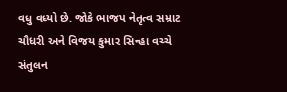વધુ વધ્યો છે. જોકે ભાજપ નેતૃત્વ સમ્રાટ ચૌધરી અને વિજય કુમાર સિન્હા વચ્ચે સંતુલન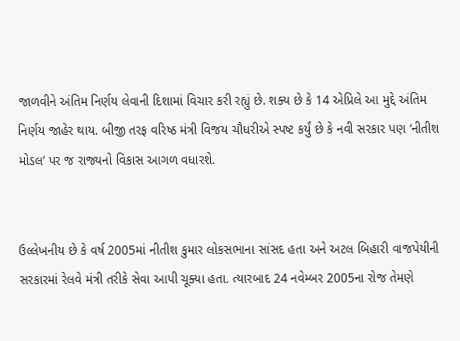જાળવીને અંતિમ નિર્ણય લેવાની દિશામાં વિચાર કરી રહ્યું છે. શક્ય છે કે 14 એપ્રિલે આ મુદ્દે અંતિમ નિર્ણય જાહેર થાય. બીજી તરફ વરિષ્ઠ મંત્રી વિજય ચૌધરીએ સ્પષ્ટ કર્યું છે કે નવી સરકાર પણ ‘નીતીશ મોડલ’ પર જ રાજ્યનો વિકાસ આગળ વધારશે.


ઉલ્લેખનીય છે કે વર્ષ 2005માં નીતીશ કુમાર લોકસભાના સાંસદ હતા અને અટલ બિહારી વાજપેયીની સરકારમાં રેલવે મંત્રી તરીકે સેવા આપી ચૂક્યા હતા. ત્યારબાદ 24 નવેમ્બર 2005ના રોજ તેમણે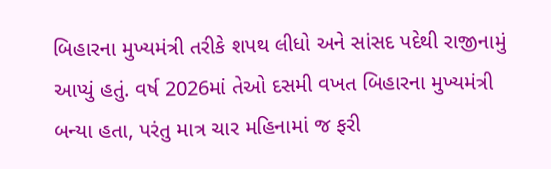બિહારના મુખ્યમંત્રી તરીકે શપથ લીધો અને સાંસદ પદેથી રાજીનામું આપ્યું હતું. વર્ષ 2026માં તેઓ દસમી વખત બિહારના મુખ્યમંત્રી બન્યા હતા, પરંતુ માત્ર ચાર મહિનામાં જ ફરી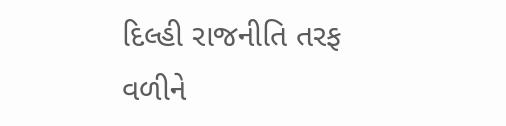દિલ્હી રાજનીતિ તરફ વળીને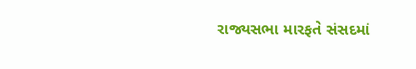રાજ્યસભા મારફતે સંસદમાં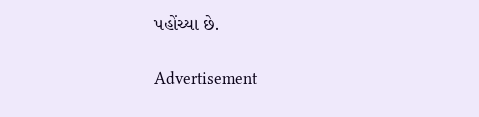પહોંચ્યા છે.

Advertisement